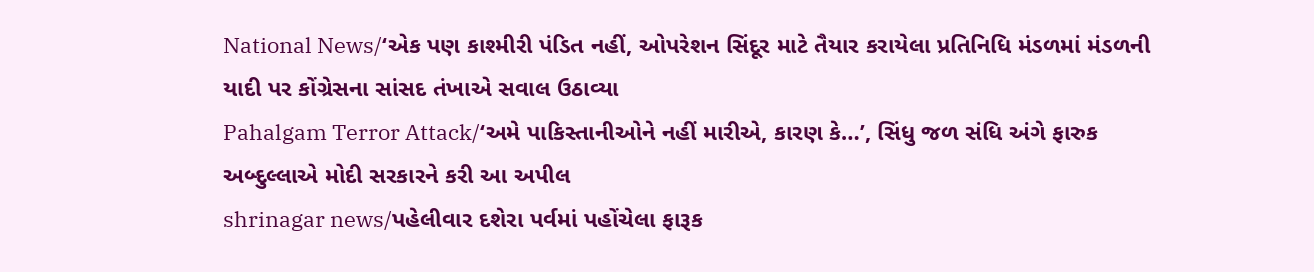National News/‘એક પણ કાશ્મીરી પંડિત નહીં, ઓપરેશન સિંદૂર માટે તૈયાર કરાયેલા પ્રતિનિધિ મંડળમાં મંડળની યાદી પર કોંગ્રેસના સાંસદ તંખાએ સવાલ ઉઠાવ્યા
Pahalgam Terror Attack/‘અમે પાકિસ્તાનીઓને નહીં મારીએ, કારણ કે…’, સિંધુ જળ સંધિ અંગે ફારુક અબ્દુલ્લાએ મોદી સરકારને કરી આ અપીલ
shrinagar news/પહેલીવાર દશેરા પર્વમાં પહોંચેલા ફારૂક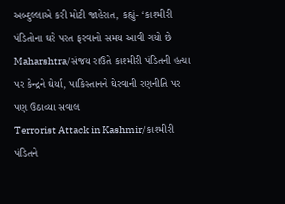અબ્દુલ્લાએ કરી મોટી જાહેરાત, કહ્યું- ‘કાશ્મીરી પંડિતોના ઘરે પરત ફરવાનો સમય આવી ગયો છે
Maharshtra/સંજય રાઉતે કાશ્મીરી પંડિતની હત્યા પર કેન્દ્રને ઘેર્યા, પાકિસ્તાનને ઘેરવાની રણનીતિ પર પણ ઉઠાવ્યા સવાલ
Terrorist Attack in Kashmir/કાશ્મીરી પંડિતને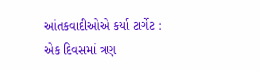આંતકવાદીઓએ કર્યા ટાર્ગેટ : એક દિવસમાં ત્રણ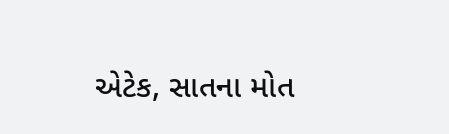એટેક, સાતના મોત